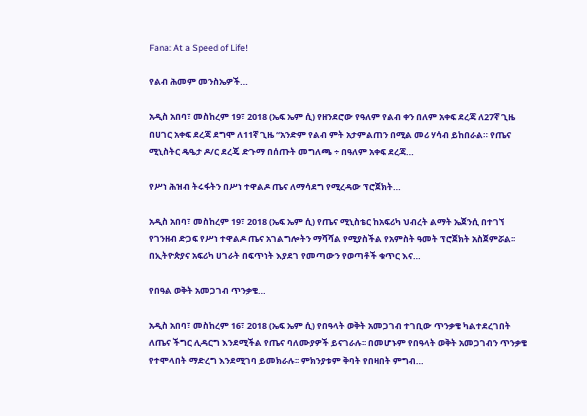Fana: At a Speed of Life!

የልብ ሕመም መንስኤዎች…

አዲስ አበባ፣ መስከረም 19፣ 2018 (ኤፍ ኤም ሲ) የዘንደሮው የዓለም የልብ ቀን በለም አቀፍ ደረጃ ለ27ኛ ጊዜ በሀገር አቀፍ ደረጃ ደግሞ ለ11ኛ ጊዜ “አንድም የልብ ምት አታምልጠን በሚል መሪ ሃሳብ ይከበራል። የጤና ሚኒስትር ዴዔታ ዶ/ር ደረጄ ድጉማ በሰጡት መግለጫ ÷ በዓለም አቀፍ ደረጃ…

የሥነ ሕዝብ ትሩፋትን በሥነ ተዋልዶ ጤና ለማሳደግ የሚረዳው ፕሮጀክት…

አዲስ አበባ፣ መስከረም 19፣ 2018 (ኤፍ ኤም ሲ) የጤና ሚኒስቴር ከአፍሪካ ህብረት ልማት ኤጀንሲ በተገኘ የገንዘብ ድጋፍ የሥነ ተዋልዶ ጤና አገልግሎትን ማሻሻል የሚያስችል የአምስት ዓመት ፕሮጀክት አስጀምሯል፡፡ በኢትዮጵያና አፍሪካ ሀገራት በፍጥነት እያደገ የመጣውን የወጣቶች ቁጥር እና…

የበዓል ወቅት አመጋገብ ጥንቃቄ…

አዲስ አበባ፣ መስከረም 16፣ 2018 (ኤፍ ኤም ሲ) የበዓላት ወቅት አመጋገብ ተገቢው ጥንቃቄ ካልተደረገበት ለጤና ችግር ሊዳርግ እንደሚችል የጤና ባለሙያዎች ይናገራሉ፡፡ በመሆኑም የበዓላት ወቅት አመጋገብን ጥንቃቄ የተሞላበት ማድረግ እንደሚገባ ይመክራሉ፡፡ ምክንያቱም ቅባት የበዛበት ምግብ…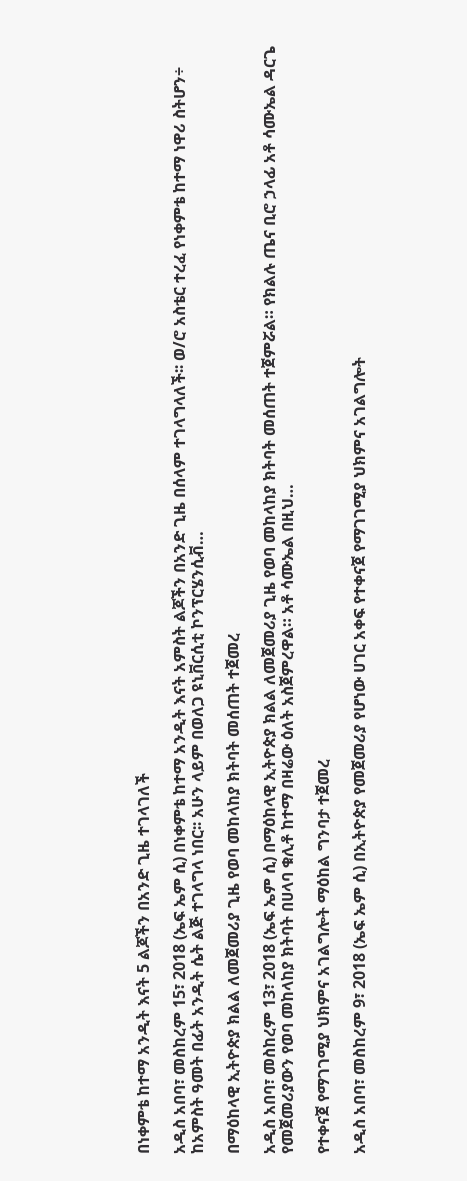በነቀምቴ ከተማ አንዲት እናት 5 ልጆችን በአንድ ጊዜ ተገላገለች

አዲስ አበባ፣ መስከረም 15፣ 2018 (ኤፍ ኤም ሲ) በነቀምቴ ከተማ አንዲት እናት አምስት ልጆችን በአንድ ጊዜ በሰላም ተገላግላለች፡፡ ወ/ሮ አስቴር ተረፈ የነቀምቴ ከተማ ነዋሪ ስትሆን÷ ከአምስት ዓመት በፊት አንዲት ሴት ልጅ ተገላግላ ነበር፡፡ አሁን ላይም በወለጋ ዩኒቨርሲቲ ኮንፕርሄንሲቭ…

በማዕከላዊ ኢትዮጵያ ክልል ለመጀመሪያ ጊዜ የወባ መከላከያ ክትባት መሰጠት ተጀመረ

አዲስ አበባ፣ መስከረም 13፣ 2018 (ኤፍ ኤም ሲ) በማዕከላዊ ኢትዮጵያ ክልል ለመጀመሪያ ጊዜ የወባ መከላከያ ክትባት መሰጠት ተጀምሯል። የክልሉ ጤና ቢሮ ኃላፊ አቶ ሳሙኤል ዳርጌ የመጀመሪያውን የወባ መከላከያ ክትባት በሀላባ ቁሊቶ ከተማ በዛሬው ዕለት አስጀምረዋል። አቶ ሳሙኤል በዚህ…

የተቀናጀ የማገገሚያ ህክምና አገልግሎት ማዕከል ግንባታ ተጀመረ

አዲስ አበባ፣ መስከረም 9፣ 2018 (ኤፍ ኤም ሲ) በኢትዮጵያ የመጀመሪያ የሆነው ሀገር አቀፍ የተቀናጀ የማገገሚያ ህክምና አገልግሎት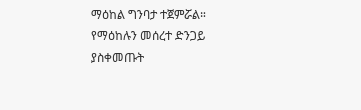ማዕከል ግንባታ ተጀምሯል። የማዕከሉን መሰረተ ድንጋይ ያስቀመጡት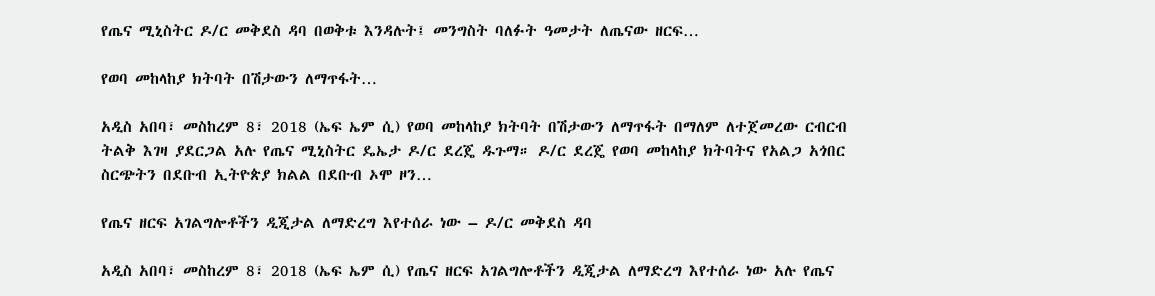የጤና ሚኒስትር ዶ/ር መቅደስ ዳባ በወቅቱ እንዳሉት፤ መንግስት ባለፉት ዓመታት ለጤናው ዘርፍ…

የወባ መከላከያ ክትባት በሽታውን ለማጥፋት…

አዲስ አበባ፣ መስከረም 8፣ 2018 (ኤፍ ኤም ሲ) የወባ መከላከያ ክትባት በሽታውን ለማጥፋት በማለም ለተጀመረው ርብርብ ትልቅ እገዛ ያደርጋል አሉ የጤና ሚኒስትር ዴኤታ ዶ/ር ደረጄ ዱጉማ። ዶ/ር ደረጄ የወባ መከላከያ ክትባትና የአልጋ አጎበር ስርጭትን በደቡብ ኢትዮጵያ ክልል በደቡብ ኦሞ ዞን…

የጤና ዘርፍ አገልግሎቶችን ዲጂታል ለማድረግ እየተሰራ ነው – ዶ/ር መቅደስ ዳባ

አዲስ አበባ፣ መስከረም 8፣ 2018 (ኤፍ ኤም ሲ) የጤና ዘርፍ አገልግሎቶችን ዲጂታል ለማድረግ እየተሰራ ነው አሉ የጤና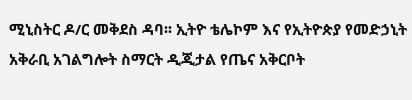ሚኒስትር ዶ/ር መቅደስ ዳባ፡፡ ኢትዮ ቴሌኮም እና የኢትዮጵያ የመድኃኒት አቅራቢ አገልግሎት ስማርት ዲጂታል የጤና አቅርቦት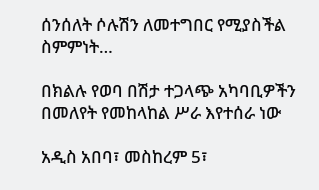ሰንሰለት ሶሉሽን ለመተግበር የሚያስችል ስምምነት…

በክልሉ የወባ በሽታ ተጋላጭ አካባቢዎችን በመለየት የመከላከል ሥራ እየተሰራ ነው

አዲስ አበባ፣ መስከረም 5፣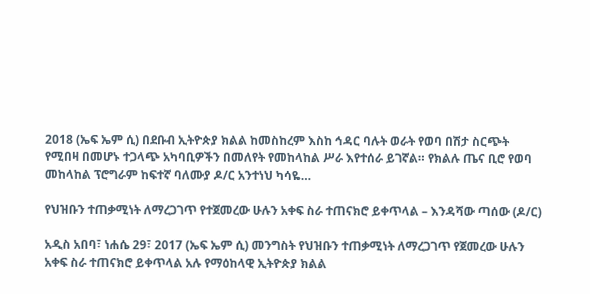2018 (ኤፍ ኤም ሲ) በደቡብ ኢትዮጵያ ክልል ከመስከረም እስከ ኅዳር ባሉት ወራት የወባ በሽታ ስርጭት የሚበዛ በመሆኑ ተጋላጭ አካባቢዎችን በመለየት የመከላከል ሥራ እየተሰራ ይገኛል። የክልሉ ጤና ቢሮ የወባ መከላከል ፕሮግራም ከፍተኛ ባለሙያ ዶ/ር አንተነህ ካሳዬ…

የህዝቡን ተጠቃሚነት ለማረጋገጥ የተጀመረው ሁሉን አቀፍ ስራ ተጠናክሮ ይቀጥላል – እንዳሻው ጣሰው (ዶ/ር)

አዲስ አበባ፣ ነሐሴ 29፣ 2017 (ኤፍ ኤም ሲ) መንግስት የህዝቡን ተጠቃሚነት ለማረጋገጥ የጀመረው ሁሉን አቀፍ ስራ ተጠናክሮ ይቀጥላል አሉ የማዕከላዊ ኢትዮጵያ ክልል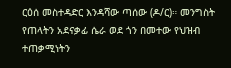ርዕሰ መስተዳድር እንዳሻው ጣሰው (ዶ/ር)። መንግስት የጠላትን አደናቃፊ ሴራ ወደ ጎን በመተው የህዝብ ተጠቃሚነትን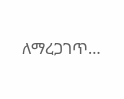ለማረጋገጥ…